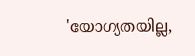'യോഗ്യതയില്ല,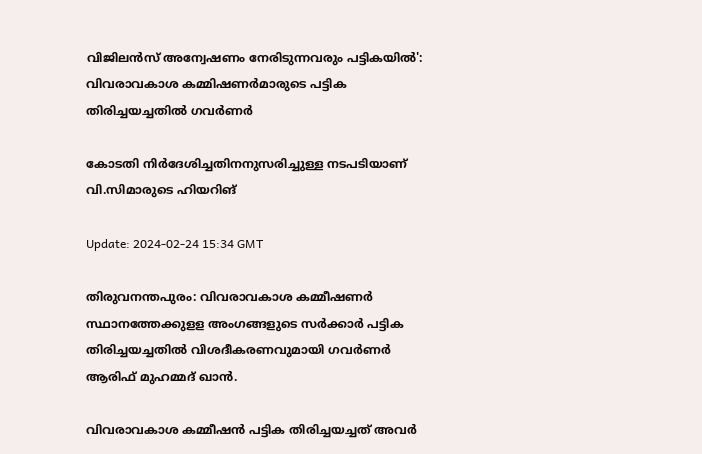വിജിലൻസ് അന്വേഷണം നേരിടുന്നവരും പട്ടികയിൽ': വിവരാവകാശ കമ്മിഷണർമാരുടെ പട്ടിക തിരിച്ചയച്ചതിൽ ഗവർണർ

കോടതി നിർദേശിച്ചതിനനുസരിച്ചുള്ള നടപടിയാണ് വി.സിമാരുടെ ഹിയറിങ്

Update: 2024-02-24 15:34 GMT

തിരുവനന്തപുരം: വിവരാവകാശ കമ്മീഷണർ സ്ഥാനത്തേക്കുളള അംഗങ്ങളുടെ സർക്കാർ പട്ടിക തിരിച്ചയച്ചതിൽ വിശദീകരണവുമായി ഗവർണർ ആരിഫ് മുഹമ്മദ് ഖാൻ.

വിവരാവകാശ കമ്മീഷൻ പട്ടിക തിരിച്ചയച്ചത് അവർ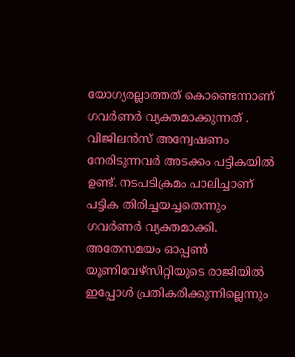യോഗ്യരല്ലാത്തത് കൊണ്ടെന്നാണ് ഗവർണർ വ്യക്തമാക്കുന്നത് . വിജിലൻസ് അന്വേഷണം നേരിടുന്നവർ അടക്കം പട്ടികയിൽ ഉണ്ട്. നടപടിക്രമം പാലിച്ചാണ് പട്ടിക തിരിച്ചയച്ചതെന്നും ഗവർണർ വ്യക്തമാക്കി. അതേസമയം ഓപ്പൺ യൂണിവേഴ്‌സിറ്റിയുടെ രാജിയിൽ ഇപ്പോൾ പ്രതികരിക്കുന്നില്ലെന്നും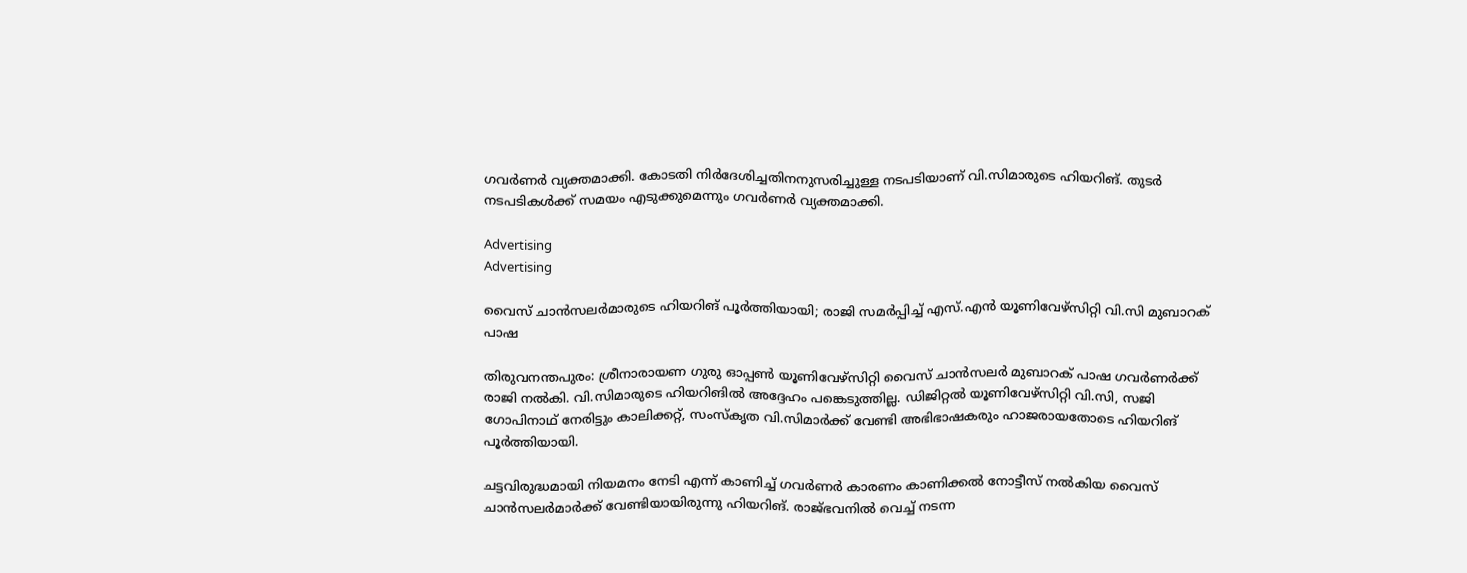ഗവർണർ വ്യക്തമാക്കി. കോടതി നിർദേശിച്ചതിനനുസരിച്ചുള്ള നടപടിയാണ് വി.സിമാരുടെ ഹിയറിങ്. തുടർ നടപടികൾക്ക് സമയം എടുക്കുമെന്നും ഗവർണർ വ്യക്തമാക്കി.

Advertising
Advertising

വൈസ് ചാൻസലർമാരുടെ ഹിയറിങ് പൂർത്തിയായി; രാജി സമർപ്പിച്ച് എസ്.എൻ യൂണിവേഴ്‌സിറ്റി വി.സി മുബാറക് പാഷ

തിരുവനന്തപുരം: ശ്രീനാരായണ ഗുരു ഓപ്പൺ യൂണിവേഴ്സിറ്റി വൈസ് ചാൻസലർ മുബാറക് പാഷ ഗവർണർക്ക് രാജി നൽകി. വി.സിമാരുടെ ഹിയറിങില്‍ അദ്ദേഹം പങ്കെടുത്തില്ല. ഡിജിറ്റൽ യൂണിവേഴ്സിറ്റി വി.സി, സജി ഗോപിനാഥ് നേരിട്ടും കാലിക്കറ്റ്, സംസ്കൃത വി.സിമാർക്ക് വേണ്ടി അഭിഭാഷകരും ഹാജരായതോടെ ഹിയറിങ് പൂർത്തിയായി.

ചട്ടവിരുദ്ധമായി നിയമനം നേടി എന്ന് കാണിച്ച് ഗവർണർ കാരണം കാണിക്കൽ നോട്ടീസ് നൽകിയ വൈസ് ചാൻസലർമാർക്ക് വേണ്ടിയായിരുന്നു ഹിയറിങ്. രാജ്ഭവനിൽ വെച്ച് നടന്ന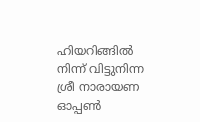ഹിയറിങ്ങിൽ നിന്ന് വിട്ടുനിന്ന ശ്രീ നാരായണ ഓപ്പൺ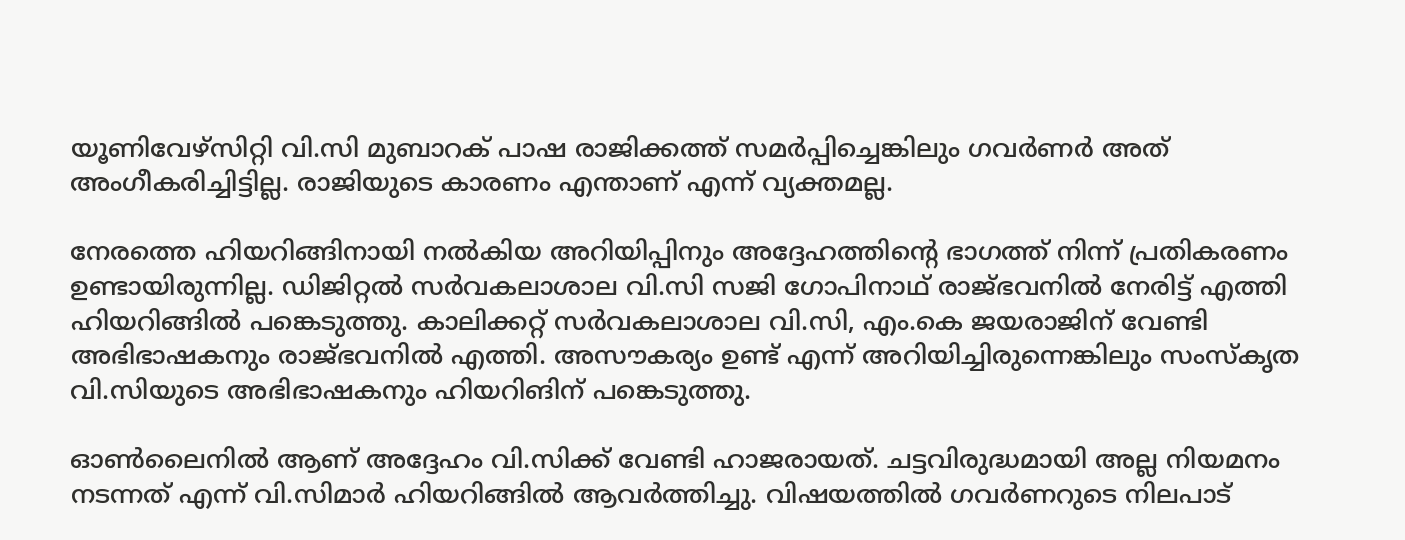യൂണിവേഴ്സിറ്റി വി.സി മുബാറക് പാഷ രാജിക്കത്ത് സമർപ്പിച്ചെങ്കിലും ഗവർണർ അത് അംഗീകരിച്ചിട്ടില്ല. രാജിയുടെ കാരണം എന്താണ് എന്ന് വ്യക്തമല്ല.

നേരത്തെ ഹിയറിങ്ങിനായി നൽകിയ അറിയിപ്പിനും അദ്ദേഹത്തിൻ്റെ ഭാഗത്ത് നിന്ന് പ്രതികരണം ഉണ്ടായിരുന്നില്ല. ഡിജിറ്റൽ സർവകലാശാല വി.സി സജി ഗോപിനാഥ് രാജ്ഭവനിൽ നേരിട്ട് എത്തി ഹിയറിങ്ങിൽ പങ്കെടുത്തു. കാലിക്കറ്റ് സർവകലാശാല വി.സി, എം.കെ ജയരാജിന് വേണ്ടി അഭിഭാഷകനും രാജ്ഭവനിൽ എത്തി. അസൗകര്യം ഉണ്ട് എന്ന് അറിയിച്ചിരുന്നെങ്കിലും സംസ്കൃത വി.സിയുടെ അഭിഭാഷകനും ഹിയറിങിന് പങ്കെടുത്തു.

ഓൺലൈനിൽ ആണ് അദ്ദേഹം വി.സിക്ക് വേണ്ടി ഹാജരായത്. ചട്ടവിരുദ്ധമായി അല്ല നിയമനം നടന്നത് എന്ന് വി.സിമാർ ഹിയറിങ്ങിൽ ആവർത്തിച്ചു. വിഷയത്തിൽ ഗവർണറുടെ നിലപാട്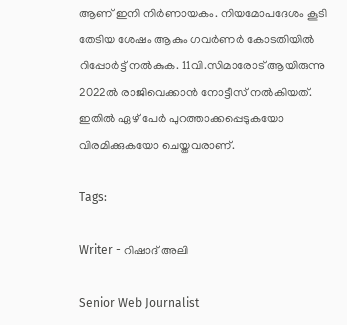ആണ് ഇനി നിർണായകം. നിയമോപദേശം കൂടി തേടിയ ശേഷം ആകും ഗവർണർ കോടതിയിൽ റിപ്പോർട്ട് നൽകുക. 11വി.സിമാരോട് ആയിരുന്നു 2022ല്‍ രാജിവെക്കാൻ നോട്ടീസ് നൽകിയത്. ഇതിൽ ഏഴ് പേർ പുറത്താക്കപ്പെടുകയോ വിരമിക്കുകയോ ചെയ്തവരാണ്.

Tags:

Writer - റിഷാദ് അലി

Senior Web Journalist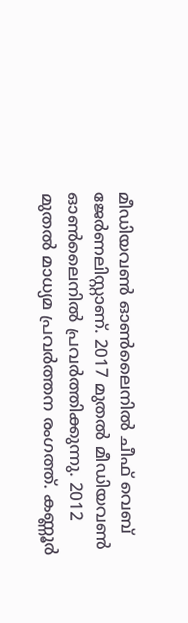മീഡിയവൺ ഓൺലൈനിൽ ചീഫ് വെബ് ജേർണലിസ്റ്റാണ്. 2017 മുതൽ മീഡിയവൺ ഓൺലൈനിൽ പ്രവർത്തിക്കുന്നു. 2012 മുതൽ മാധ്യമ പ്രവർത്തന രംഗത്ത്. കണ്ണൂര്‍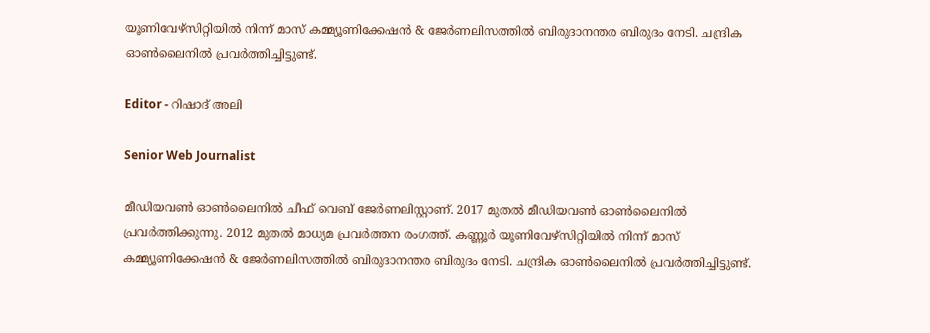യൂണിവേഴ്‌സിറ്റിയിൽ നിന്ന് മാസ് കമ്മ്യൂണിക്കേഷന്‍ & ജേര്‍ണലിസത്തില്‍ ബിരുദാനന്തര ബിരുദം നേടി. ചന്ദ്രിക ഓണ്‍ലൈനില്‍ പ്രവര്‍ത്തിച്ചിട്ടുണ്ട്.

Editor - റിഷാദ് അലി

Senior Web Journalist

മീഡിയവൺ ഓൺലൈനിൽ ചീഫ് വെബ് ജേർണലിസ്റ്റാണ്. 2017 മുതൽ മീഡിയവൺ ഓൺലൈനിൽ പ്രവർത്തിക്കുന്നു. 2012 മുതൽ മാധ്യമ പ്രവർത്തന രംഗത്ത്. കണ്ണൂര്‍ യൂണിവേഴ്‌സിറ്റിയിൽ നിന്ന് മാസ് കമ്മ്യൂണിക്കേഷന്‍ & ജേര്‍ണലിസത്തില്‍ ബിരുദാനന്തര ബിരുദം നേടി. ചന്ദ്രിക ഓണ്‍ലൈനില്‍ പ്രവര്‍ത്തിച്ചിട്ടുണ്ട്.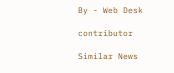By - Web Desk

contributor

Similar News